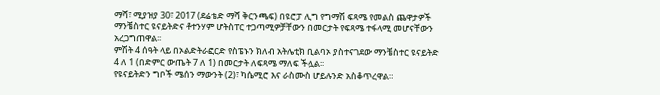ማሻ፣ ሚያዝያ 30፣ 2017 (ደሬቴድ ማሻ ቅርንጫፍ) በዩሮፓ ሊግ የግማሽ ፍጻሜ የመልስ ጨዋታዎች ማንቼስተር ዩናይትድና ቶተንሃም ሆትስፐር ተጋጣሚዎቻቸውን በመርታት የፍጻሜ ተፋላሚ መሆናቸውን አረጋግጠዋል፡፡
ምሽት 4 ሰዓት ላይ በኦልድትራፎርድ የስፔኑን ክለብ አትሌቲክ ቢልባኦ ያስተናገደው ማንቼስተር ዩናይትድ 4 ለ 1 (በድምር ውጤት 7 ለ 1) በመርታት ለፍጻሜ ማለፍ ችሏል፡፡
የዩናይትድን ግቦች ሜሰን ማውንት (2)፣ ካሴሚሮ እና ራስሙስ ሆይሉንድ አስቆጥረዋል።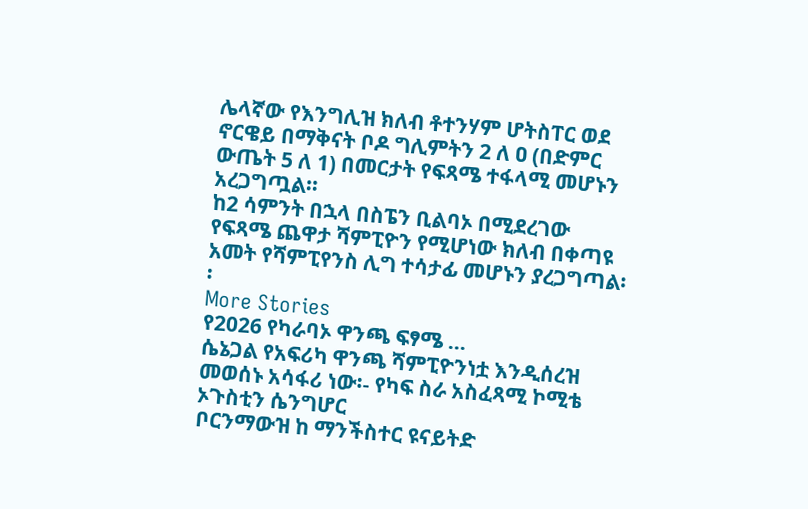ሌላኛው የእንግሊዝ ክለብ ቶተንሃም ሆትስፐር ወደ ኖርዌይ በማቅናት ቦዶ ግሊምትን 2 ለ ዐ (በድምር ውጤት 5 ለ 1) በመርታት የፍጻሜ ተፋላሚ መሆኑን አረጋግጧል፡፡
ከ2 ሳምንት በኋላ በስፔን ቢልባኦ በሚደረገው የፍጻሜ ጨዋታ ሻምፒዮን የሚሆነው ክለብ በቀጣዩ አመት የሻምፒየንስ ሊግ ተሳታፊ መሆኑን ያረጋግጣል፡፡
More Stories
የ2026 የካራባኦ ዋንጫ ፍፃሜ …
ሴኔጋል የአፍሪካ ዋንጫ ሻምፒዮንነቷ እንዲሰረዝ መወሰኑ አሳፋሪ ነው፡- የካፍ ስራ አስፈጻሚ ኮሚቴ ኦጉስቲን ሴንግሆር
ቦርንማውዝ ከ ማንችስተር ዩናይትድ